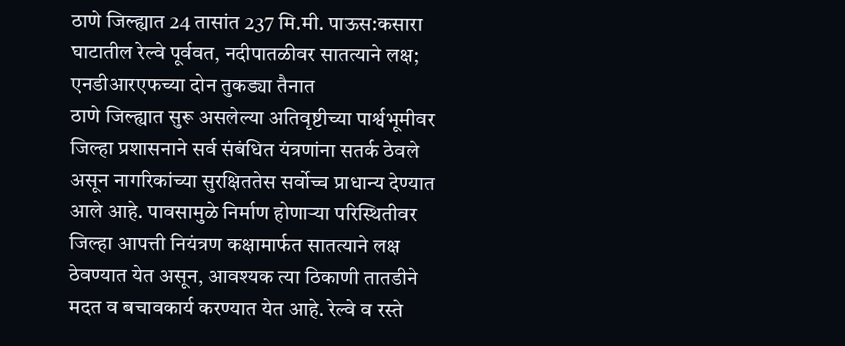ठाणे जिल्ह्यात 24 तासांत 237 मि.मी. पाऊस:कसारा घाटातील रेल्वे पूर्ववत, नदीपातळीवर सातत्याने लक्ष; एनडीआरएफच्या दोन तुकड्या तैनात
ठाणे जिल्ह्यात सुरू असलेल्या अतिवृष्टीच्या पार्श्वभूमीवर जिल्हा प्रशासनाने सर्व संबंधित यंत्रणांना सतर्क ठेवले असून नागरिकांच्या सुरक्षिततेस सर्वोच्च प्राधान्य देण्यात आले आहे. पावसामुळे निर्माण होणाऱ्या परिस्थितीवर जिल्हा आपत्ती नियंत्रण कक्षामार्फत सातत्याने लक्ष ठेवण्यात येत असून, आवश्यक त्या ठिकाणी तातडीने मदत व बचावकार्य करण्यात येत आहे. रेल्वे व रस्ते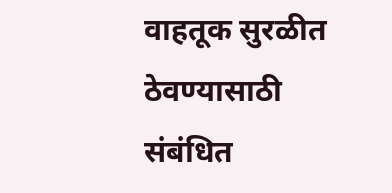वाहतूक सुरळीत ठेवण्यासाठी संबंधित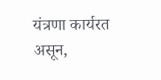यंत्रणा कार्यरत असून,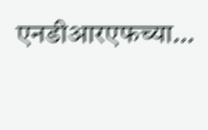एनडीआरएफच्या…